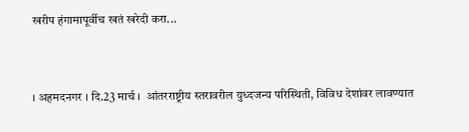खरीप हंगामापूर्वीच खतं खरेदी करा...


। अहमदनगर । दि.23 मार्च ।  आंतरराष्ट्रीय स्तरावरील युध्दजन्य परिस्थिती, विविध देशांवर लावण्यात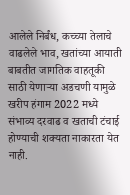आलेले निर्बंध, कच्च्या तेलाचे वाढलेले भाव, खतांच्या आयाती बाबतीत जागतिक वाहतूकी साठी येणार्‍या अडचणी यामुळे  खरीप हंगाम 2022 मध्ये संभाव्य दरवाढ व खताची टंचाई होण्याची शक्यता नाकारता येत नाही.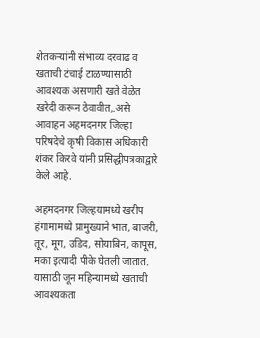शेतकर्‍यांनी संभाव्य दरवाढ व खताची टंचाई टाळण्यासाठी आवश्यक असणारी खते वेळेत खरेदी करून ठेवावीत,.असे आवाहन अहमदनगर जिल्हा परिषदेचे कृषी विकास अधिकारी शंकर किरवे यांनी प्रसिद्धीपत्रकाद्वारे केले आहे.

अहमदनगर जिल्हयामध्ये खरीप हंगामामध्ये प्रामुख्याने भात, बाजरी, तूर, मूग, उडिद, सोयाबिन, कापूस, मका इत्यादी पीके घेतली जातात. यासाठी जून महिन्यामध्ये खताची आवश्यकता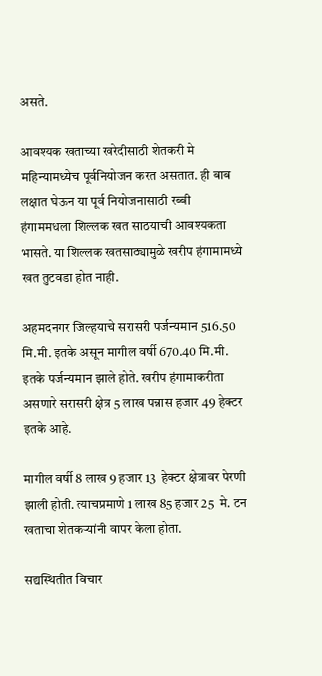असते.

आवश्यक खताच्या खरेदीसाठी शेतकरी मे महिन्यामध्येच पूर्वनियोजन करत असतात. ही बाब लक्षात घेऊन या पूर्व नियोजनासाठी रब्बी हंगाममधला शिल्लक खत साठयाची आवश्यकता भासते. या शिल्लक खतसाठ्यामुळे खरीप हंगामामध्ये खत तुटवडा होत नाही.

अहमदनगर जिल्हयाचे सरासरी पर्जन्यमान 516.50 मि.मी. इतके असून मागील वर्षी 670.40 मि.मी. इतके पर्जन्यमान झाले होते. खरीप हंगामाकरीता असणारे सरासरी क्षेत्र 5 लाख पन्नास हजार 49 हेक्टर इतके आहे.

मागील वर्षी 8 लाख 9 हजार 13  हेक्टर क्षेत्रावर पेरणी झाली होती. त्याचप्रमाणे 1 लाख 85 हजार 25  मे. टन खताचा शेतकर्‍यांनी वापर केला होता.

सद्यस्थितीत विचार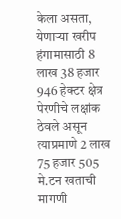केला असता, येणार्‍या खरीप हंगामासाठी 8 लाख 38 हजार 946 हेक्टर क्षेत्र पेरणीचे लक्षांक ठेवले असून त्याप्रमाणे 2 लाख 75 हजार 505 मे.टन खताची मागणी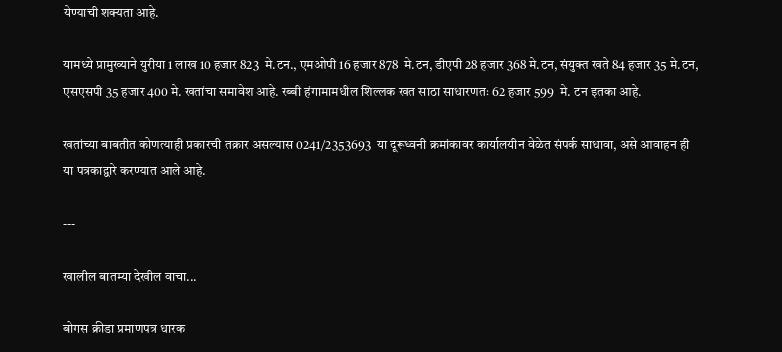येण्याची शक्यता आहे.

यामध्ये प्रामुख्याने युरीया 1 लाख 10 हजार 823  मे.टन., एमओपी 16 हजार 878  मे.टन, डीएपी 28 हजार 368 मे.टन, संयुक्त खते 84 हजार 35 मे.टन, एसएसपी 35 हजार 400 मे. खतांचा समावेश आहे. रब्बी हंगामामधील शिल्लक खत साठा साधारणतः 62 हजार 599  मे. टन इतका आहे.

खतांच्या बाबतीत कोणत्याही प्रकारची तक्रार असल्यास 0241/2353693  या दूरूध्वनी क्रमांकावर कार्यालयीन वेळेत संपर्क साधावा, असे आवाहन ही या पत्रकाद्वारे करण्यात आले आहे.

---

खालील बातम्या देखील वाचा...

बोगस क्रीडा प्रमाणपत्र धारक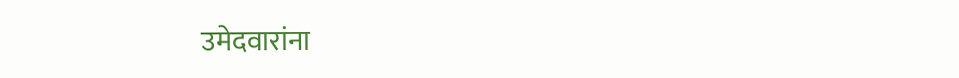उमेदवारांना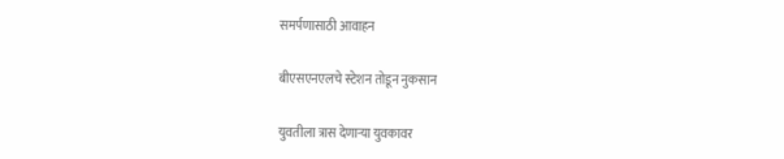समर्पणासाठी आवाहन

बीएसएनएलचे स्टेशन तोडून नुकसान

युवतीला त्रास देणार्‍या युवकावर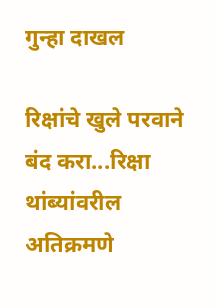गुन्हा दाखल

रिक्षांचे खुले परवाने बंद करा...रिक्षा थांब्यांवरील अतिक्रमणे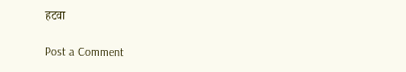हटवा

Post a Comment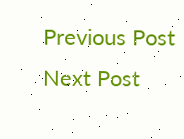Previous Post Next Post